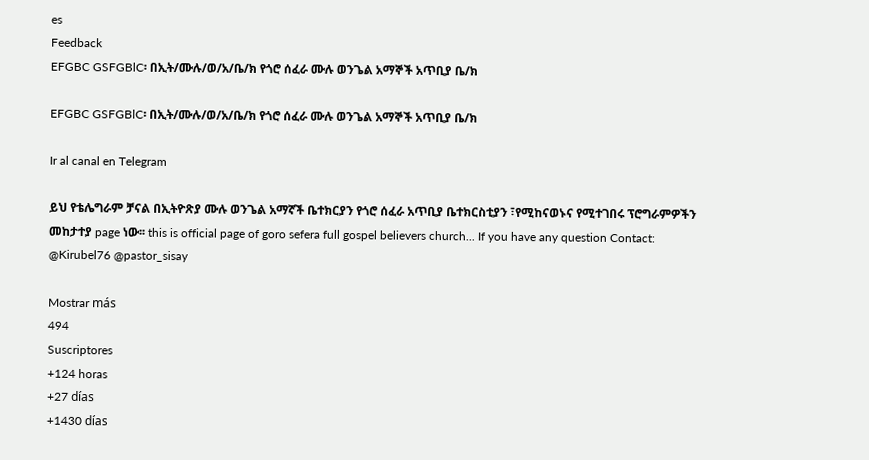es
Feedback
EFGBC GSFGBlC፡ በኢት/ሙሉ/ወ/አ/ቤ/ክ የጎሮ ሰፈራ ሙሉ ወንጌል አማኞች አጥቢያ ቤ/ክ

EFGBC GSFGBlC፡ በኢት/ሙሉ/ወ/አ/ቤ/ክ የጎሮ ሰፈራ ሙሉ ወንጌል አማኞች አጥቢያ ቤ/ክ

Ir al canal en Telegram

ይህ የቴሌግራም ቻናል በኢትዮጽያ ሙሉ ወንጌል አማኛች ቤተክርያን የጎሮ ሰፈራ አጥቢያ ቤተክርስቲያን ፣የሚከናወኑና የሚተገበሩ ፕሮግራምዎችን መከታተያ page ነው፡፡ this is official page of goro sefera full gospel believers church... If you have any question Contact: @Kirubel76 @pastor_sisay

Mostrar más
494
Suscriptores
+124 horas
+27 días
+1430 días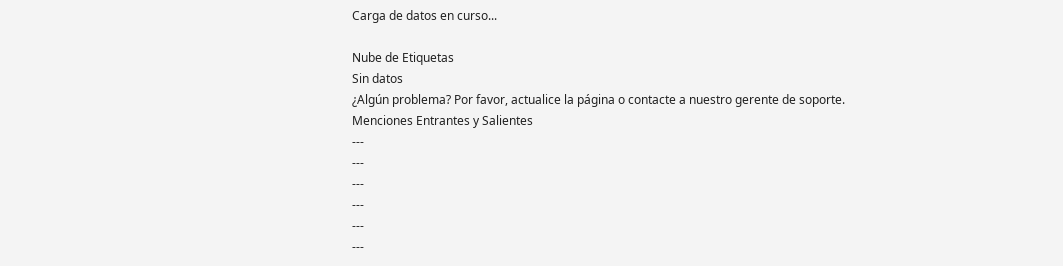Carga de datos en curso...

Nube de Etiquetas
Sin datos
¿Algún problema? Por favor, actualice la página o contacte a nuestro gerente de soporte.
Menciones Entrantes y Salientes
---
---
---
---
---
---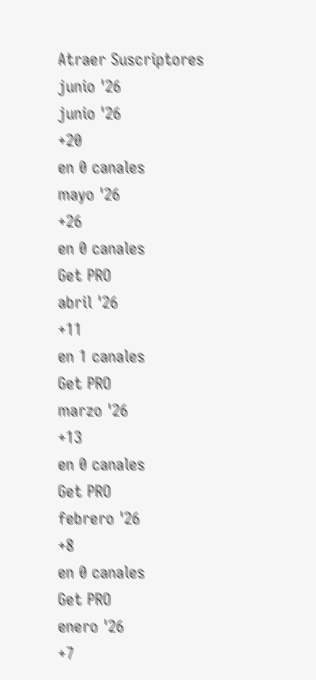Atraer Suscriptores
junio '26
junio '26
+20
en 0 canales
mayo '26
+26
en 0 canales
Get PRO
abril '26
+11
en 1 canales
Get PRO
marzo '26
+13
en 0 canales
Get PRO
febrero '26
+8
en 0 canales
Get PRO
enero '26
+7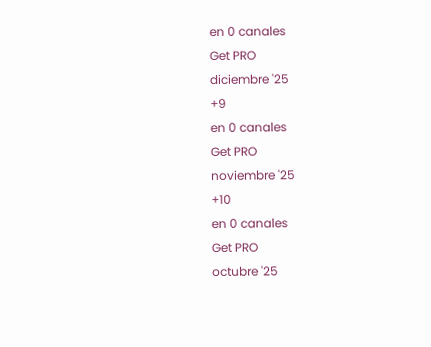en 0 canales
Get PRO
diciembre '25
+9
en 0 canales
Get PRO
noviembre '25
+10
en 0 canales
Get PRO
octubre '25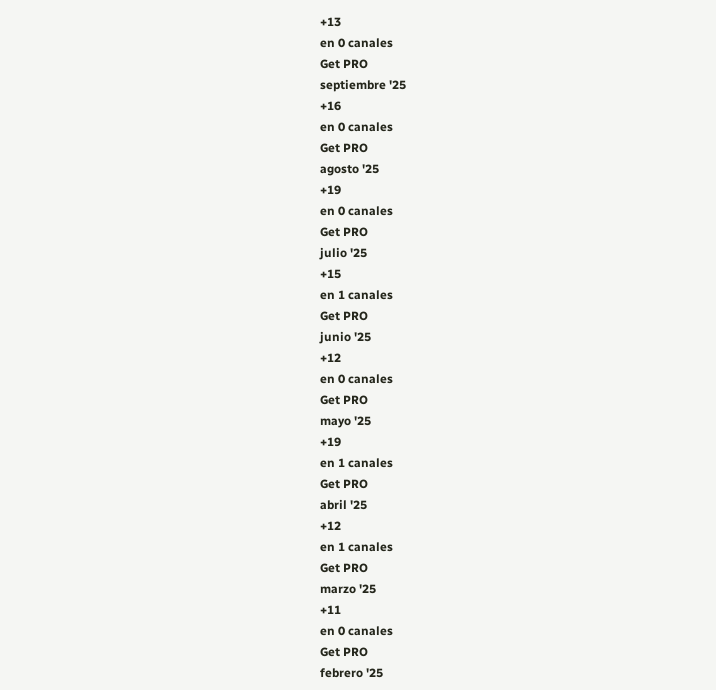+13
en 0 canales
Get PRO
septiembre '25
+16
en 0 canales
Get PRO
agosto '25
+19
en 0 canales
Get PRO
julio '25
+15
en 1 canales
Get PRO
junio '25
+12
en 0 canales
Get PRO
mayo '25
+19
en 1 canales
Get PRO
abril '25
+12
en 1 canales
Get PRO
marzo '25
+11
en 0 canales
Get PRO
febrero '25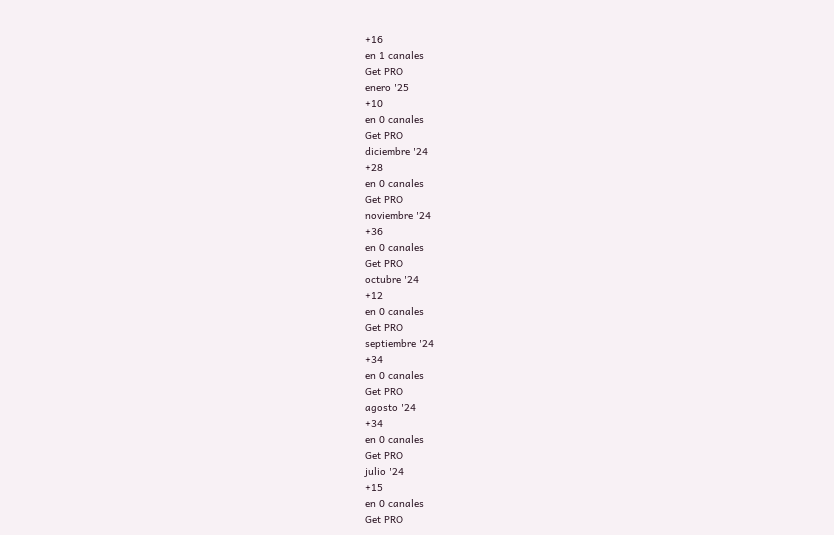+16
en 1 canales
Get PRO
enero '25
+10
en 0 canales
Get PRO
diciembre '24
+28
en 0 canales
Get PRO
noviembre '24
+36
en 0 canales
Get PRO
octubre '24
+12
en 0 canales
Get PRO
septiembre '24
+34
en 0 canales
Get PRO
agosto '24
+34
en 0 canales
Get PRO
julio '24
+15
en 0 canales
Get PRO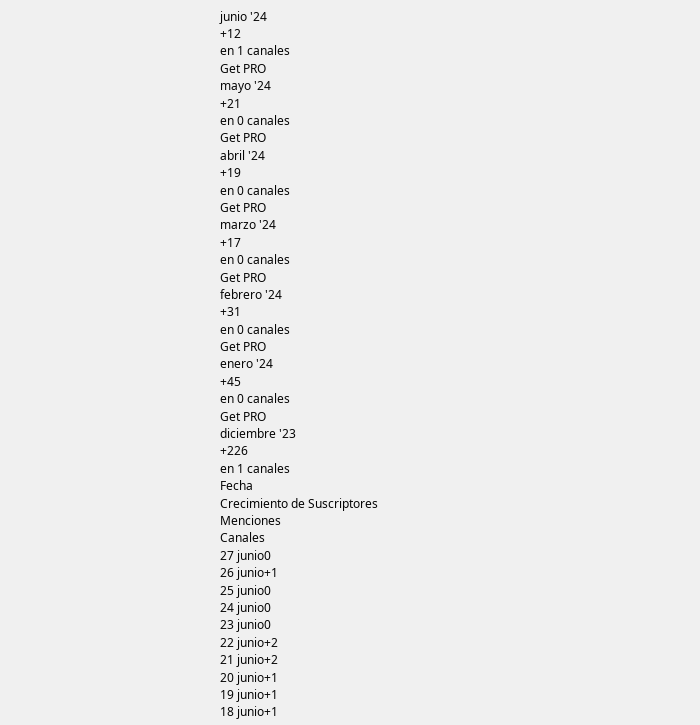junio '24
+12
en 1 canales
Get PRO
mayo '24
+21
en 0 canales
Get PRO
abril '24
+19
en 0 canales
Get PRO
marzo '24
+17
en 0 canales
Get PRO
febrero '24
+31
en 0 canales
Get PRO
enero '24
+45
en 0 canales
Get PRO
diciembre '23
+226
en 1 canales
Fecha
Crecimiento de Suscriptores
Menciones
Canales
27 junio0
26 junio+1
25 junio0
24 junio0
23 junio0
22 junio+2
21 junio+2
20 junio+1
19 junio+1
18 junio+1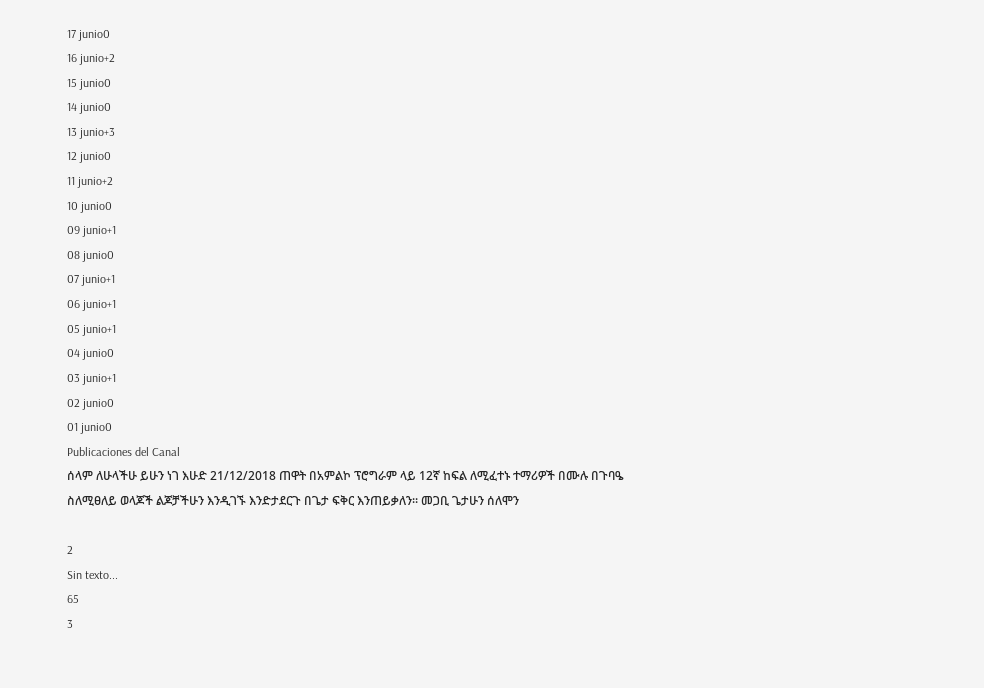17 junio0
16 junio+2
15 junio0
14 junio0
13 junio+3
12 junio0
11 junio+2
10 junio0
09 junio+1
08 junio0
07 junio+1
06 junio+1
05 junio+1
04 junio0
03 junio+1
02 junio0
01 junio0
Publicaciones del Canal
ሰላም ለሁላችሁ ይሁን ነገ እሁድ 21/12/2018 ጠዋት በአምልኮ ፕሮግራም ላይ 12ኛ ከፍል ለሚፈተኑ ተማሪዎች በሙሉ በጉባዔ ስለሚፀለይ ወላጆች ልጆቻችሁን እንዲገኙ እንድታደርጉ በጌታ ፍቅር እንጠይቃለን። መጋቢ ጌታሁን ሰለሞን

2
Sin texto...
65
3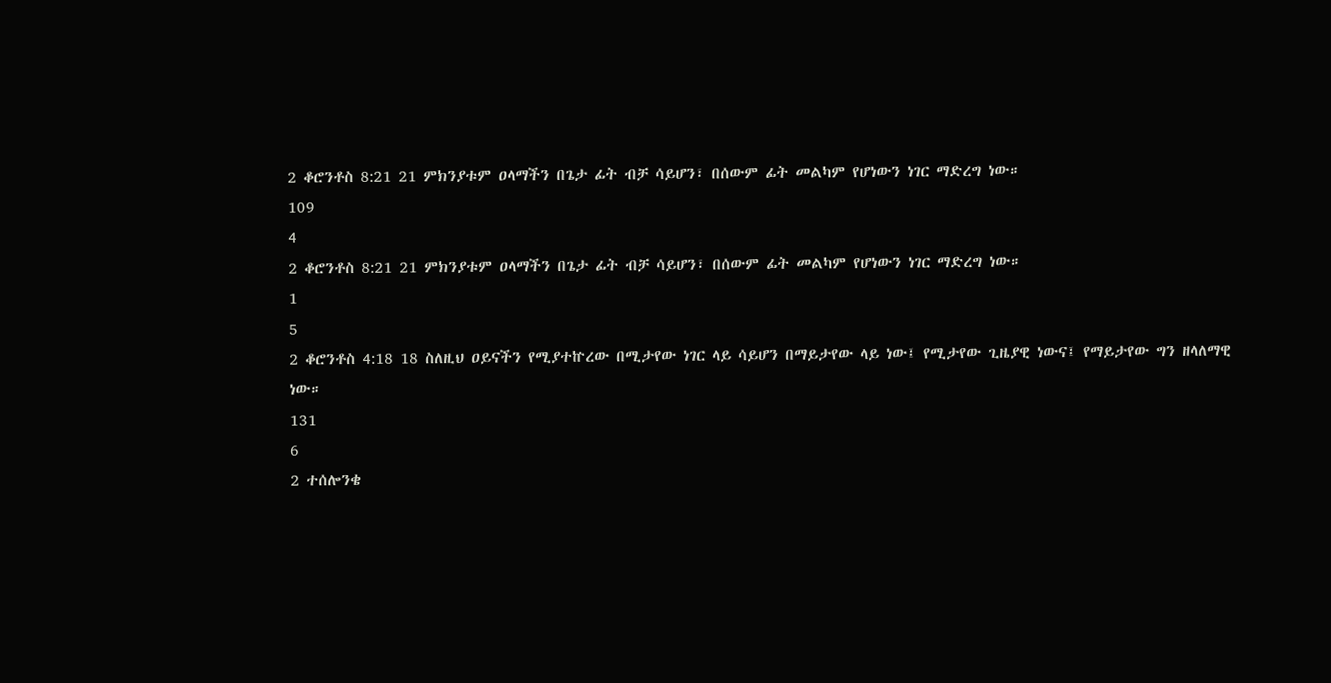2 ቆሮንቶስ 8:21 21 ምክንያቱም ዐላማችን በጌታ ፊት ብቻ ሳይሆን፣ በሰውም ፊት መልካም የሆነውን ነገር ማድረግ ነው።
109
4
2 ቆሮንቶስ 8:21 21 ምክንያቱም ዐላማችን በጌታ ፊት ብቻ ሳይሆን፣ በሰውም ፊት መልካም የሆነውን ነገር ማድረግ ነው።
1
5
2 ቆሮንቶስ 4:18 18 ስለዚህ ዐይናችን የሚያተኵረው በሚታየው ነገር ላይ ሳይሆን በማይታየው ላይ ነው፤ የሚታየው ጊዜያዊ ነውና፤ የማይታየው ግን ዘላለማዊ ነው።
131
6
2 ተሰሎንቄ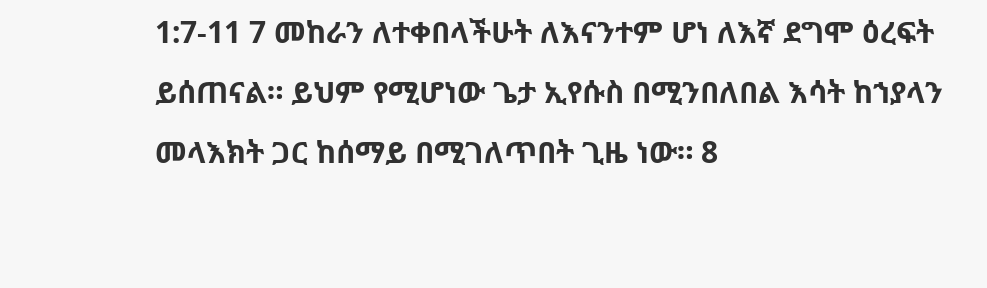1:7-11 7 መከራን ለተቀበላችሁት ለእናንተም ሆነ ለእኛ ደግሞ ዕረፍት ይሰጠናል። ይህም የሚሆነው ጌታ ኢየሱስ በሚንበለበል እሳት ከኀያላን መላእክት ጋር ከሰማይ በሚገለጥበት ጊዜ ነው። 8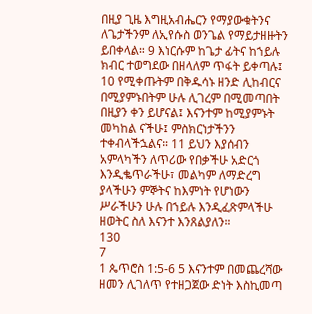በዚያ ጊዜ እግዚአብሔርን የማያውቁትንና ለጌታችንም ለኢየሱስ ወንጌል የማይታዘዙትን ይበቀላል። 9 እነርሱም ከጌታ ፊትና ከኀይሉ ክብር ተወግደው በዘላለም ጥፋት ይቀጣሉ፤ 10 የሚቀጡትም በቅዱሳኑ ዘንድ ሊከብርና በሚያምኑበትም ሁሉ ሊገረም በሚመጣበት በዚያን ቀን ይሆናል፤ እናንተም ከሚያምኑት መካከል ናችሁ፤ ምስክርነታችንን ተቀብላችኋልና። 11 ይህን እያሰብን አምላካችን ለጥሪው የበቃችሁ አድርጎ እንዲቈጥራችሁ፣ መልካም ለማድረግ ያላችሁን ምኞትና ከእምነት የሆነውን ሥራችሁን ሁሉ በኀይሉ እንዲፈጽምላችሁ ዘወትር ስለ እናንተ እንጸልያለን።
130
7
1 ጴጥሮስ 1:5-6 5 እናንተም በመጨረሻው ዘመን ሊገለጥ የተዘጋጀው ድነት እስኪመጣ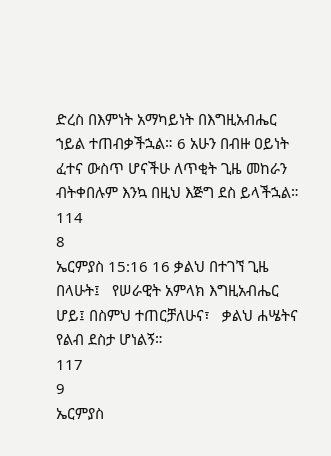ድረስ በእምነት አማካይነት በእግዚአብሔር ኀይል ተጠብቃችኋል። 6 አሁን በብዙ ዐይነት ፈተና ውስጥ ሆናችሁ ለጥቂት ጊዜ መከራን ብትቀበሉም እንኳ በዚህ እጅግ ደስ ይላችኋል።
114
8
ኤርምያስ 15:16 16 ቃልህ በተገኘ ጊዜ በላሁት፤   የሠራዊት አምላክ እግዚአብሔር ሆይ፤ በስምህ ተጠርቻለሁና፣   ቃልህ ሐሤትና የልብ ደስታ ሆነልኝ።
117
9
ኤርምያስ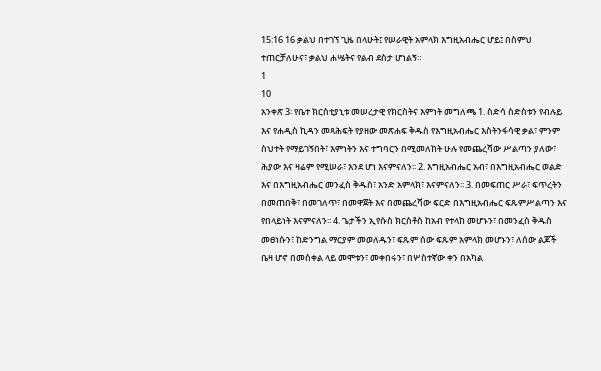15:16 16 ቃልህ በተገኘ ጊዜ በላሁት፤ የሠራዊት አምላክ እግዚአብሔር ሆይ፤ በስምህ ተጠርቻለሁና፣ ቃልህ ሐሤትና የልብ ደስታ ሆነልኝ።
1
10
አንቀጽ 3፡ የቤተ ክርስቲያኒቱ መሠረታዊ የክርስትና እምነት መግለጫ 1. ስድሳ ስድስቱን የብሉይ እና የሐዲስ ኪዳን መጻሕፍት የያዘው መጽሐፍ ቅዱስ የእግዚአብሔር እስትንፋሳዊ ቃል፣ ምንም ስህተት የማይገኝበት፣ እምነትን እና ተግባርን በሚመለከት ሁሉ የመጨረሻው ሥልጣን ያለው፣ ሕያው እና ዛሬም የሚሠራ፣ እንደ ሆነ እናምናለን፡፡ 2. እግዚአብሔር አብ፣ በእግዚአብሔር ወልድ እና በእግዚአብሔር መንፈስ ቅዱስ፣ አንድ አምላክ፣ እናምናለን፡፡ 3. በመፍጠር ሥራ፣ ፍጥረትን በመጠበቅ፣ በመገለጥ፣ በመዋጀት እና በመጨረሻው ፍርድ በእግዚአብሔር ፍጹምሥልጣን እና የበላይነት እናምናለን፡፡ 4. ጌታችን ኢየሱስ ክርስቶስ ከአብ የተላከ መሆኑን፣ በመንፈስ ቅዱስ መፀነሱን፣ ከድንግል ማርያም መወለዱን፣ ፍጹም ሰው ፍጹም አምላክ መሆኑን፣ ለሰው ልጆች ቤዛ ሆኖ በመስቀል ላይ መሞቱን፣ መቀበሩን፣ በሦስተኛው ቀን በአካል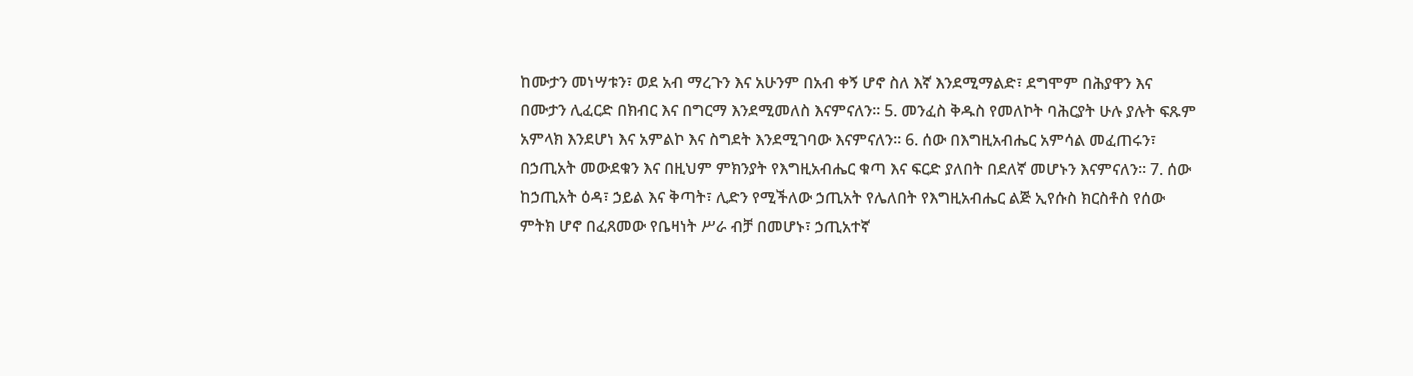ከሙታን መነሣቱን፣ ወደ አብ ማረጉን እና አሁንም በአብ ቀኝ ሆኖ ስለ እኛ እንደሚማልድ፣ ደግሞም በሕያዋን እና በሙታን ሊፈርድ በክብር እና በግርማ እንደሚመለስ እናምናለን፡፡ 5. መንፈስ ቅዱስ የመለኮት ባሕርያት ሁሉ ያሉት ፍጹም አምላክ እንደሆነ እና አምልኮ እና ስግደት እንደሚገባው እናምናለን፡፡ 6. ሰው በእግዚአብሔር አምሳል መፈጠሩን፣ በኃጢአት መውደቁን እና በዚህም ምክንያት የእግዚአብሔር ቁጣ እና ፍርድ ያለበት በደለኛ መሆኑን እናምናለን፡፡ 7. ሰው ከኃጢአት ዕዳ፣ ኃይል እና ቅጣት፣ ሊድን የሚችለው ኃጢአት የሌለበት የእግዚአብሔር ልጅ ኢየሱስ ክርስቶስ የሰው ምትክ ሆኖ በፈጸመው የቤዛነት ሥራ ብቻ በመሆኑ፣ ኃጢአተኛ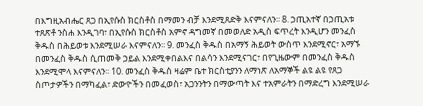በእግዚአብሔር ጸጋ በኢየሱስ ክርስቶስ በማመን ብቻ እንደሚጸድቅ እናምናለን፡፡ 8. ኃጢአተኛ በኃጢአቱ ተጸጽቶ ንስሐ እንዲገባ፣ በኢየሱስ ክርስቶስ አምኖ ዳግመኛ በመወለድ አዲስ ፍጥረት እንዲሆን መንፈስ ቅዱስ በሕይወቱ እንደሚሠራ እናምናለን፡፡ 9. መንፈስ ቅዱስ በአማኝ ሕይወት ውስጥ እንደሚኖር፣ አማኙ በመንፈስ ቅዱስ ሲጠመቅ ኃይል እንደሚቀበልእና በልሳን እንደሚናገር፣ በየጊዜውም በመንፈስ ቅዱስ እንደሚሞላ እናምናለን፡፡ 10. መንፈስ ቅዱስ ዛሬም ቤተ ክርስቲያንን ለማነጽ ለአማኞች ልዩ ልዩ የጸጋ ስጦታዎችን በማካፈል፣ ድውዮችን በመፈወስ፣ አጋንንትን በማውጣት እና ተአምራትን በማድረግ እንደሚሠራ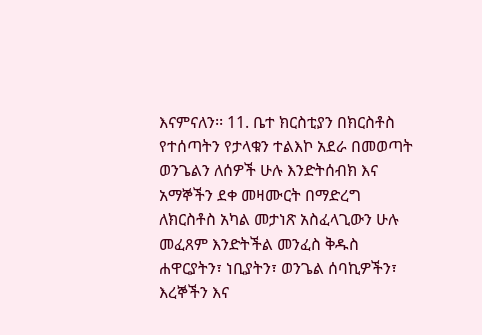እናምናለን፡፡ 11. ቤተ ክርስቲያን በክርስቶስ የተሰጣትን የታላቁን ተልእኮ አደራ በመወጣት ወንጌልን ለሰዎች ሁሉ እንድትሰብክ እና አማኞችን ደቀ መዛሙርት በማድረግ ለክርስቶስ አካል መታነጽ አስፈላጊውን ሁሉ መፈጸም እንድትችል መንፈስ ቅዱስ ሐዋርያትን፣ ነቢያትን፣ ወንጌል ሰባኪዎችን፣ እረኞችን እና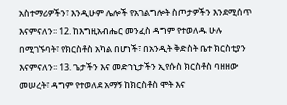አስተማሪዎችን፣ እንዲሁም ሌሎች የአገልግሎት ስጦታዎችን እንደሚሰጥ እናምናለን፡፡ 12. ከእግዚአብሔር መንፈስ ዳግም የተወለዱ ሁሉ በሚገኙባት፣ የክርስቶስ አካል በሆነች፣ በአንዲት ቅድስት ቤተ ክርስቲያን እናምናለን፡፡ 13. ጌታችን እና መድኀኒታችን ኢየሱስ ክርስቶስ ባዘዘው መሠረት፣ ዳግም የተወለደ አማኝ ከክርስቶስ ሞት እና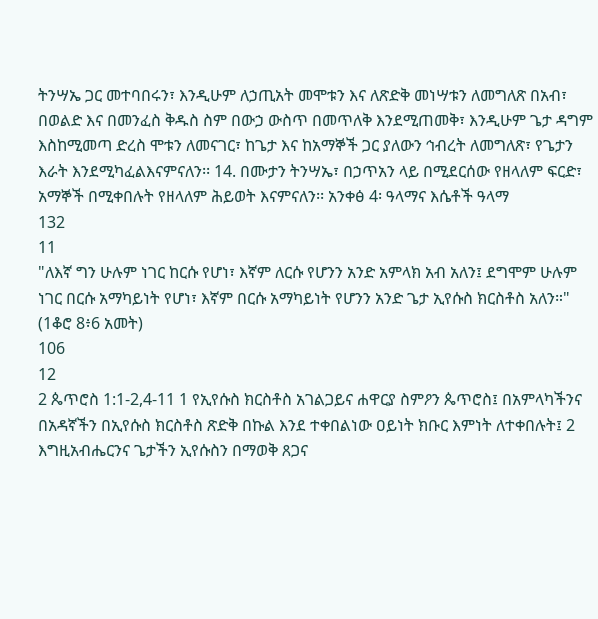ትንሣኤ ጋር መተባበሩን፣ እንዲሁም ለኃጢአት መሞቱን እና ለጽድቅ መነሣቱን ለመግለጽ በአብ፣ በወልድ እና በመንፈስ ቅዱስ ስም በውኃ ውስጥ በመጥለቅ እንደሚጠመቅ፣ እንዲሁም ጌታ ዳግም እስከሚመጣ ድረስ ሞቱን ለመናገር፣ ከጌታ እና ከአማኞች ጋር ያለውን ኅብረት ለመግለጽ፣ የጌታን እራት እንደሚካፈልእናምናለን፡፡ 14. በሙታን ትንሣኤ፣ በኃጥአን ላይ በሚደርሰው የዘላለም ፍርድ፣ አማኞች በሚቀበሉት የዘላለም ሕይወት እናምናለን፡፡ አንቀፅ 4፡ ዓላማና እሴቶች ዓላማ
132
11
"ለእኛ ግን ሁሉም ነገር ከርሱ የሆነ፣ እኛም ለርሱ የሆንን አንድ አምላክ አብ አለን፤ ደግሞም ሁሉም ነገር በርሱ አማካይነት የሆነ፣ እኛም በርሱ አማካይነት የሆንን አንድ ጌታ ኢየሱስ ክርስቶስ አለን።" (1ቆሮ 8፥6 አመት)
106
12
2 ጴጥሮስ 1:1-2,4-11 1 የኢየሱስ ክርስቶስ አገልጋይና ሐዋርያ ስምዖን ጴጥሮስ፤ በአምላካችንና በአዳኛችን በኢየሱስ ክርስቶስ ጽድቅ በኩል እንደ ተቀበልነው ዐይነት ክቡር እምነት ለተቀበሉት፤ 2 እግዚአብሔርንና ጌታችን ኢየሱስን በማወቅ ጸጋና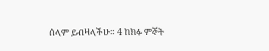ሰላም ይብዛላችሁ። 4 ከክፉ ምኞት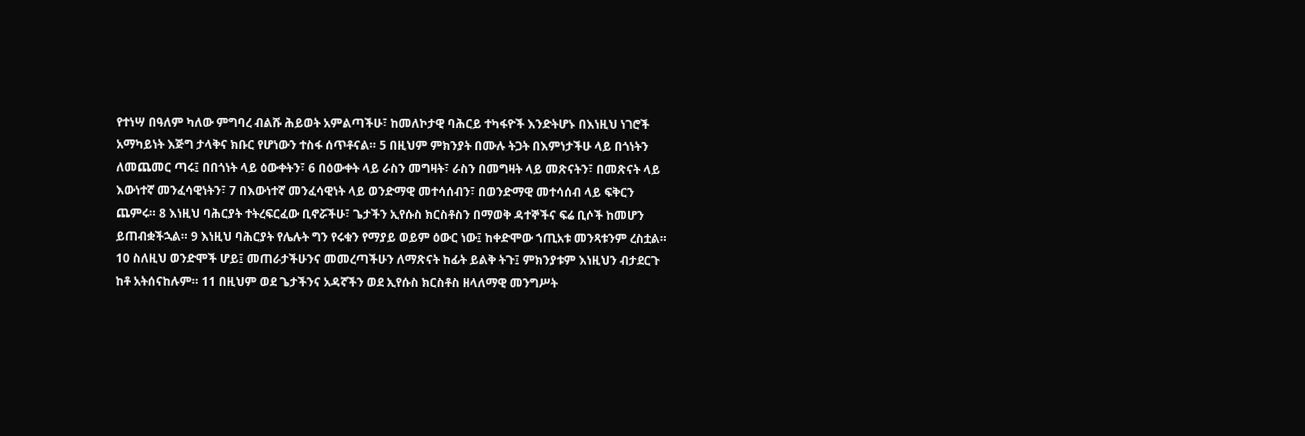የተነሣ በዓለም ካለው ምግባረ ብልሹ ሕይወት አምልጣችሁ፣ ከመለኮታዊ ባሕርይ ተካፋዮች እንድትሆኑ በእነዚህ ነገሮች አማካይነት እጅግ ታላቅና ክቡር የሆነውን ተስፋ ሰጥቶናል። 5 በዚህም ምክንያት በሙሉ ትጋት በእምነታችሁ ላይ በጎነትን ለመጨመር ጣሩ፤ በበጎነት ላይ ዕውቀትን፣ 6 በዕውቀት ላይ ራስን መግዛት፣ ራስን በመግዛት ላይ መጽናትን፣ በመጽናት ላይ እውነተኛ መንፈሳዊነትን፣ 7 በእውነተኛ መንፈሳዊነት ላይ ወንድማዊ መተሳሰብን፣ በወንድማዊ መተሳሰብ ላይ ፍቅርን ጨምሩ። 8 እነዚህ ባሕርያት ተትረፍርፈው ቢኖሯችሁ፣ ጌታችን ኢየሱስ ክርስቶስን በማወቅ ዳተኞችና ፍሬ ቢሶች ከመሆን ይጠብቋችኋል። 9 እነዚህ ባሕርያት የሌሉት ግን የሩቁን የማያይ ወይም ዕውር ነው፤ ከቀድሞው ኀጢአቱ መንጻቱንም ረስቷል። 10 ስለዚህ ወንድሞች ሆይ፤ መጠራታችሁንና መመረጣችሁን ለማጽናት ከፊት ይልቅ ትጉ፤ ምክንያቱም እነዚህን ብታደርጉ ከቶ አትሰናከሉም። 11 በዚህም ወደ ጌታችንና አዳኛችን ወደ ኢየሱስ ክርስቶስ ዘላለማዊ መንግሥት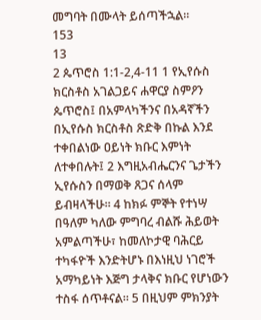መግባት በሙላት ይሰጣችኋል።
153
13
2 ጴጥሮስ 1:1-2,4-11 1 የኢየሱስ ክርስቶስ አገልጋይና ሐዋርያ ስምዖን ጴጥሮስ፤ በአምላካችንና በአዳኛችን በኢየሱስ ክርስቶስ ጽድቅ በኩል እንደ ተቀበልነው ዐይነት ክቡር እምነት ለተቀበሉት፤ 2 እግዚአብሔርንና ጌታችን ኢየሱስን በማወቅ ጸጋና ሰላም ይብዛላችሁ። 4 ከክፉ ምኞት የተነሣ በዓለም ካለው ምግባረ ብልሹ ሕይወት አምልጣችሁ፣ ከመለኮታዊ ባሕርይ ተካፋዮች እንድትሆኑ በእነዚህ ነገሮች አማካይነት እጅግ ታላቅና ክቡር የሆነውን ተስፋ ሰጥቶናል። 5 በዚህም ምክንያት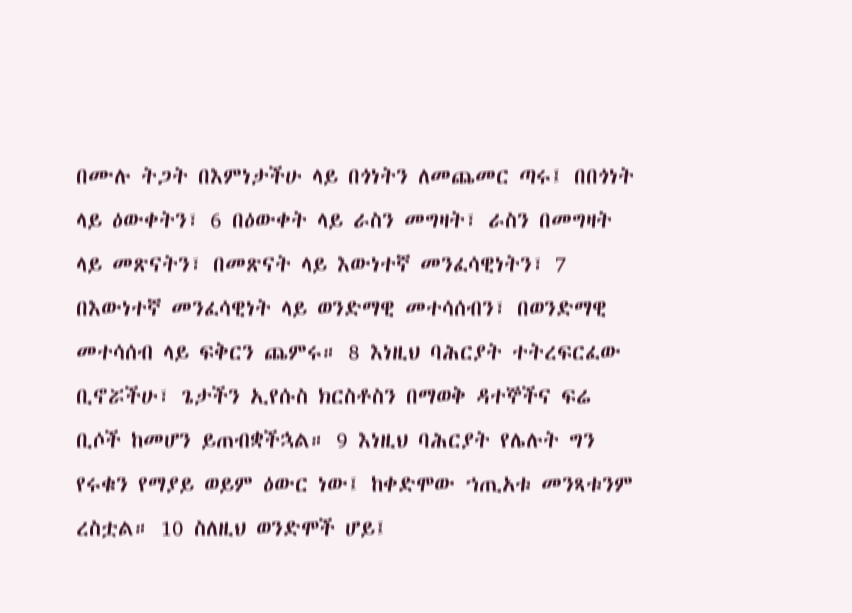በሙሉ ትጋት በእምነታችሁ ላይ በጎነትን ለመጨመር ጣሩ፤ በበጎነት ላይ ዕውቀትን፣ 6 በዕውቀት ላይ ራስን መግዛት፣ ራስን በመግዛት ላይ መጽናትን፣ በመጽናት ላይ እውነተኛ መንፈሳዊነትን፣ 7 በእውነተኛ መንፈሳዊነት ላይ ወንድማዊ መተሳሰብን፣ በወንድማዊ መተሳሰብ ላይ ፍቅርን ጨምሩ። 8 እነዚህ ባሕርያት ተትረፍርፈው ቢኖሯችሁ፣ ጌታችን ኢየሱስ ክርስቶስን በማወቅ ዳተኞችና ፍሬ ቢሶች ከመሆን ይጠብቋችኋል። 9 እነዚህ ባሕርያት የሌሉት ግን የሩቁን የማያይ ወይም ዕውር ነው፤ ከቀድሞው ኀጢአቱ መንጻቱንም ረስቷል። 10 ስለዚህ ወንድሞች ሆይ፤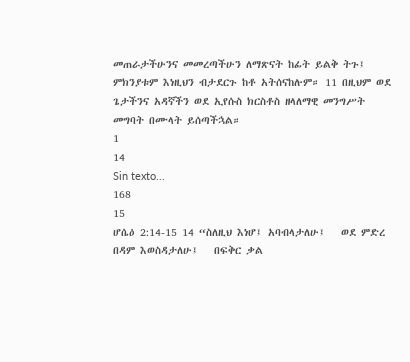መጠራታችሁንና መመረጣችሁን ለማጽናት ከፊት ይልቅ ትጉ፤ ምክንያቱም እነዚህን ብታደርጉ ከቶ አትሰናከሉም። 11 በዚህም ወደ ጌታችንና አዳኛችን ወደ ኢየሱስ ክርስቶስ ዘላለማዊ መንግሥት መግባት በሙላት ይሰጣችኋል።
1
14
Sin texto...
168
15
ሆሴዕ 2:14-15 14 “ስለዚህ እነሆ፤ አባብላታለሁ፤   ወደ ምድረ በዳም እወስዳታለሁ፤   በፍቅር ቃል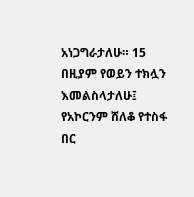አነጋግራታለሁ። 15 በዚያም የወይን ተክሏን እመልስላታለሁ፤   የአኮርንም ሸለቆ የተስፋ በር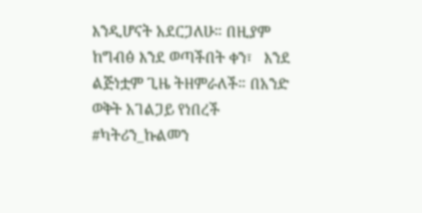እንዲሆናት አደርጋለሁ። በዚያም ከግብፅ እንደ ወጣችበት ቀን፣   እንደ ልጅነቷም ጊዜ ትዘምራለች። በአንድ ወቅት አገልጋይ የነበረች #ካትሪን_ኩልመን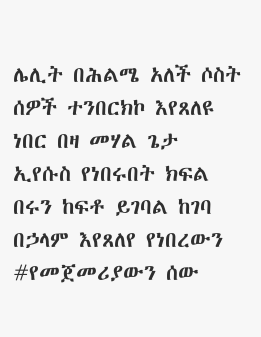ሌሊት በሕልሜ አለች ሶስት ሰዎች ተንበርክኮ እየጸለዩ ነበር በዛ መሃል ጌታ ኢየሱስ የነበሩበት ክፍል በሩን ከፍቶ ይገባል ከገባ በኃላም እየጸለየ የነበረውን #የመጀመሪያውን ሰው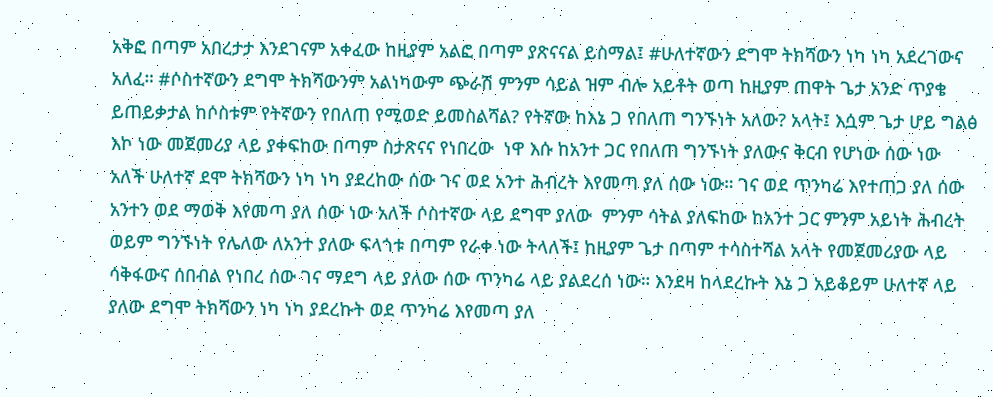አቅፎ በጣም አበረታታ እንደገናም አቀፈው ከዚያም አልፎ በጣም ያጽናናል ይስማል፤ #ሁለተኛውን ደግሞ ትክሻውን ነካ ነካ አደረገውና አለፈ። #ሶስተኛውን ደግሞ ትክሻውንም አልነካውም ጭራሽ ምንም ሳይል ዝም ብሎ አይቶት ወጣ ከዚያም ጠዋት ጌታ አንድ ጥያቄ ይጠይቃታል ከሶስቱም የትኛውን የበለጠ የሚወድ ይመስልሻል? የትኛው ከእኔ ጋ የበለጠ ግንኙነት አለው? አላት፤ እሷም ጌታ ሆይ ግልፅ እኮ ነው መጀመሪያ ላይ ያቀፍከው በጣም ስታጽናና የነበረው  ነዋ እሱ ከአንተ ጋር የበለጠ ግንኙነት ያለውና ቅርብ የሆነው ሰው ነው አለች ሁለተኛ ደሞ ትክሻውን ነካ ነካ ያደረከው ሰው ገና ወደ አንተ ሕብረት እየመጣ ያለ ሰው ነው። ገና ወደ ጥንካሬ እየተጠጋ ያለ ሰው አንተን ወደ ማወቅ እየመጣ ያለ ሰው ነው አለች ሶስተኛው ላይ ደግሞ ያለው  ምንም ሳትል ያለፍከው ከአንተ ጋር ምንም አይነት ሕብረት ወይም ግንኙነት የሌለው ለአንተ ያለው ፍላጎቱ በጣም የራቀ ነው ትላለች፤ ከዚያም ጌታ በጣም ተሳስተሻል አላት የመጀመሪያው ላይ ሳቅፋውና ሰበብል የነበረ ሰው ገና ማደግ ላይ ያለው ሰው ጥንካሬ ላይ ያልደረሰ ነው። እንደዛ ከላደረኩት እኔ ጋ አይቆይም ሁለተኛ ላይ ያለው ደግሞ ትክሻውን ነካ ነካ ያደረኩት ወደ ጥንካሬ እየመጣ ያለ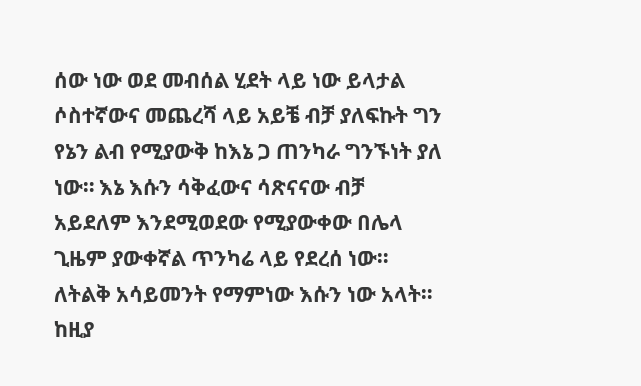ሰው ነው ወደ መብሰል ሂደት ላይ ነው ይላታል ሶስተኛውና መጨረሻ ላይ አይቼ ብቻ ያለፍኩት ግን የኔን ልብ የሚያውቅ ከእኔ ጋ ጠንካራ ግንኙነት ያለ ነው። እኔ እሱን ሳቅፈውና ሳጽናናው ብቻ አይደለም እንደሚወደው የሚያውቀው በሌላ ጊዜም ያውቀኛል ጥንካሬ ላይ የደረሰ ነው። ለትልቅ አሳይመንት የማምነው እሱን ነው አላት። ከዚያ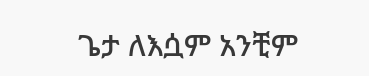ጌታ ለእሷም አንቺም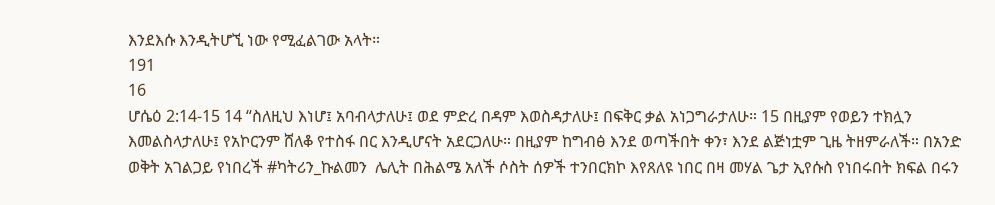እንደእሱ እንዲትሆኚ ነው የሚፈልገው አላት።
191
16
ሆሴዕ 2:14-15 14 “ስለዚህ እነሆ፤ አባብላታለሁ፤ ወደ ምድረ በዳም እወስዳታለሁ፤ በፍቅር ቃል አነጋግራታለሁ። 15 በዚያም የወይን ተክሏን እመልስላታለሁ፤ የአኮርንም ሸለቆ የተስፋ በር እንዲሆናት አደርጋለሁ። በዚያም ከግብፅ እንደ ወጣችበት ቀን፣ እንደ ልጅነቷም ጊዜ ትዘምራለች። በአንድ ወቅት አገልጋይ የነበረች #ካትሪን_ኩልመን  ሌሊት በሕልሜ አለች ሶስት ሰዎች ተንበርክኮ እየጸለዩ ነበር በዛ መሃል ጌታ ኢየሱስ የነበሩበት ክፍል በሩን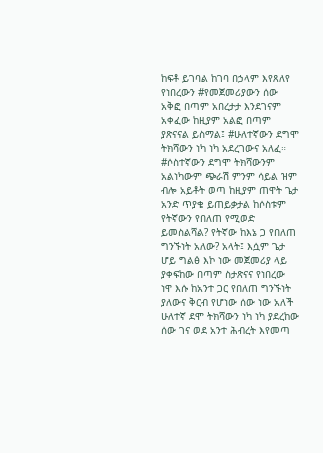ከፍቶ ይገባል ከገባ በኃላም እየጸለየ የነበረውን #የመጀመሪያውን ሰው አቅፎ በጣም አበረታታ እንደገናም አቀፈው ከዚያም አልፎ በጣም ያጽናናል ይስማል፤ #ሁለተኛውን ደግሞ ትክሻውን ነካ ነካ አደረገውና አለፈ። #ሶስተኛውን ደግሞ ትክሻውንም አልነካውም ጭራሽ ምንም ሳይል ዝም ብሎ አይቶት ወጣ ከዚያም ጠዋት ጌታ አንድ ጥያቄ ይጠይቃታል ከሶስቱም የትኛውን የበለጠ የሚወድ ይመስልሻል? የትኛው ከእኔ ጋ የበለጠ ግንኙነት አለው? አላት፤ እሷም ጌታ ሆይ ግልፅ እኮ ነው መጀመሪያ ላይ ያቀፍከው በጣም ስታጽናና የነበረው  ነዋ እሱ ከአንተ ጋር የበለጠ ግንኙነት ያለውና ቅርብ የሆነው ሰው ነው አለች ሁለተኛ ደሞ ትክሻውን ነካ ነካ ያደረከው ሰው ገና ወደ አንተ ሕብረት እየመጣ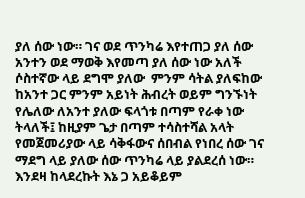ያለ ሰው ነው። ገና ወደ ጥንካሬ እየተጠጋ ያለ ሰው አንተን ወደ ማወቅ እየመጣ ያለ ሰው ነው አለች ሶስተኛው ላይ ደግሞ ያለው  ምንም ሳትል ያለፍከው ከአንተ ጋር ምንም አይነት ሕብረት ወይም ግንኙነት የሌለው ለአንተ ያለው ፍላጎቱ በጣም የራቀ ነው ትላለች፤ ከዚያም ጌታ በጣም ተሳስተሻል አላት የመጀመሪያው ላይ ሳቅፋውና ሰበብል የነበረ ሰው ገና ማደግ ላይ ያለው ሰው ጥንካሬ ላይ ያልደረሰ ነው። እንደዛ ከላደረኩት እኔ ጋ አይቆይም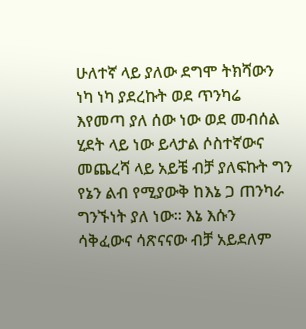ሁለተኛ ላይ ያለው ደግሞ ትክሻውን ነካ ነካ ያደረኩት ወደ ጥንካሬ እየመጣ ያለ ሰው ነው ወደ መብሰል ሂደት ላይ ነው ይላታል ሶስተኛውና መጨረሻ ላይ አይቼ ብቻ ያለፍኩት ግን የኔን ልብ የሚያውቅ ከእኔ ጋ ጠንካራ ግንኙነት ያለ ነው። እኔ እሱን ሳቅፈውና ሳጽናናው ብቻ አይደለም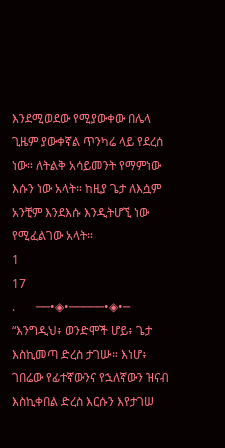እንደሚወደው የሚያውቀው በሌላ ጊዜም ያውቀኛል ጥንካሬ ላይ የደረሰ ነው። ለትልቅ አሳይመንት የማምነው እሱን ነው አላት። ከዚያ ጌታ ለእሷም አንቺም እንደእሱ እንዲትሆኚ ነው የሚፈልገው አላት።
1
17
.       ──•◈•─────•◈•─                 “እንግዲህ፥ ወንድሞች ሆይ፥ ጌታ እስኪመጣ ድረስ ታገሡ። እነሆ፥ ገበሬው የፊተኛውንና የኋለኛውን ዝናብ እስኪቀበል ድረስ እርሱን እየታገሠ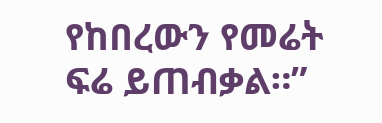የከበረውን የመሬት ፍሬ ይጠብቃል።”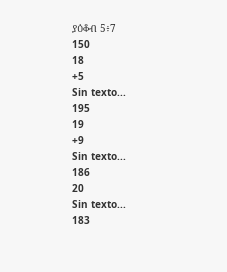ያዕቆብ 5፥7
150
18
+5
Sin texto...
195
19
+9
Sin texto...
186
20
Sin texto...
183